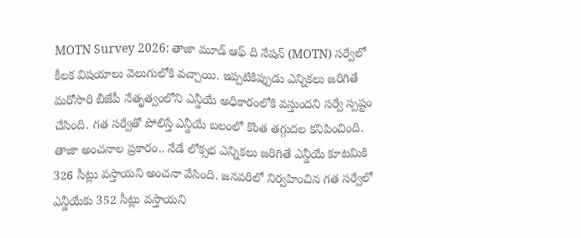MOTN Survey 2026: తాజా మూడ్ ఆఫ్ ది నేషన్ (MOTN) సర్వేలో కీలక విషయాలు వెలుగులోకి వచ్చాయి. ఇప్పటికిప్పుడు ఎన్నికలు జరిగితే మరోసారి బీజేపీ నేతృత్వంలోని ఎన్డీయే అధికారంలోకి వస్తుందని సర్వే స్పష్టం చేసింది. గత సర్వేతో పోలిస్తే ఎన్డీయే బలంలో కొంత తగ్గుదల కనిపించింది. తాజా అంచనాల ప్రకారం.. నేడే లోక్సభ ఎన్నికలు జరిగితే ఎన్డీయే కూటమికి 326 సీట్లు వస్తాయని అంచనా వేసింది. జనవరిలో నిర్వహించిన గత సర్వేలో ఎన్డీయేకు 352 సీట్లు వస్తాయని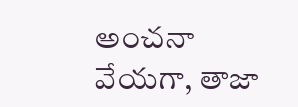అంచనా వేయగా, తాజా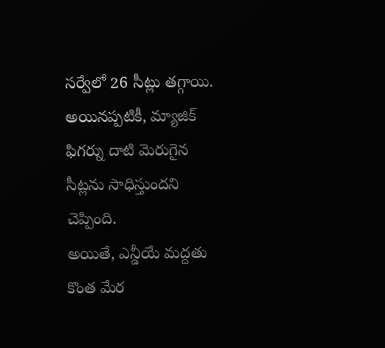సర్వేలో 26 సీట్లు తగ్గాయి. అయినప్పటికీ, మ్యాజిక్ ఫిగర్ను దాటి మెరుగైన సీట్లను సాధిస్తుందని చెప్పింది.
అయితే, ఎన్డీయే మద్దతు కొంత మేర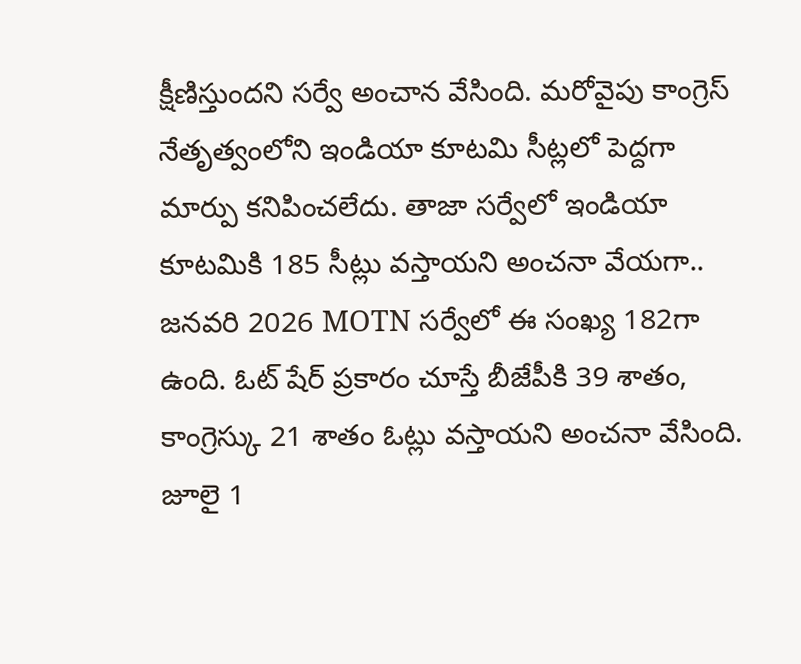క్షీణిస్తుందని సర్వే అంచాన వేసింది. మరోవైపు కాంగ్రెస్ నేతృత్వంలోని ఇండియా కూటమి సీట్లలో పెద్దగా మార్పు కనిపించలేదు. తాజా సర్వేలో ఇండియా కూటమికి 185 సీట్లు వస్తాయని అంచనా వేయగా.. జనవరి 2026 MOTN సర్వేలో ఈ సంఖ్య 182గా ఉంది. ఓట్ షేర్ ప్రకారం చూస్తే బీజేపీకి 39 శాతం, కాంగ్రెస్కు 21 శాతం ఓట్లు వస్తాయని అంచనా వేసింది. జూలై 1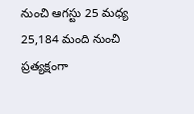నుంచి ఆగస్టు 25 మధ్య 25,184 మంది నుంచి ప్రత్యక్షంగా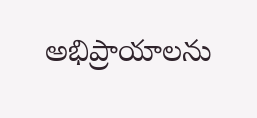అభిప్రాయాలను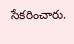సేకరించారు.